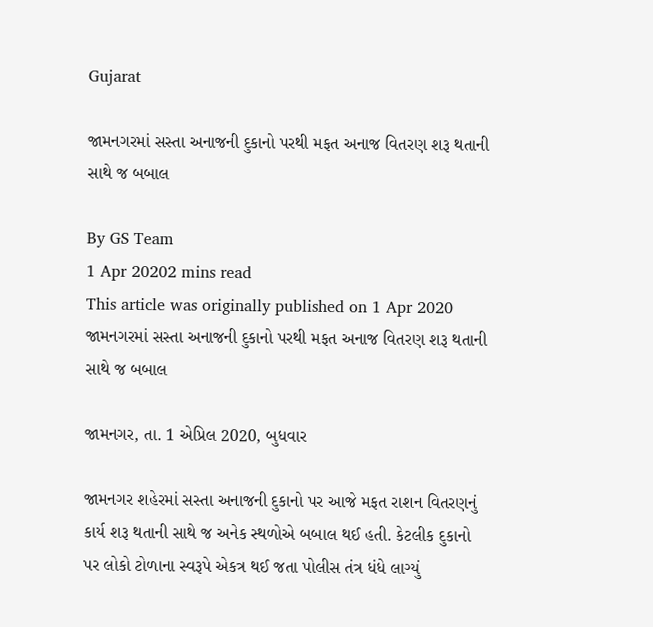Gujarat

જામનગરમાં સસ્તા અનાજની દુકાનો પરથી મફત અનાજ વિતરણ શરૂ થતાની સાથે જ બબાલ

By GS Team
1 Apr 20202 mins read
This article was originally published on 1 Apr 2020
જામનગરમાં સસ્તા અનાજની દુકાનો પરથી મફત અનાજ વિતરણ શરૂ થતાની સાથે જ બબાલ

જામનગર, તા. 1 એપ્રિલ 2020, બુધવાર

જામનગર શહેરમાં સસ્તા અનાજની દુકાનો પર આજે મફત રાશન વિતરણનું કાર્ય શરૂ થતાની સાથે જ અનેક સ્થળોએ બબાલ થઈ હતી. કેટલીક દુકાનો પર લોકો ટોળાના સ્વરૂપે એકત્ર થઈ જતા પોલીસ તંત્ર ધંધે લાગ્યું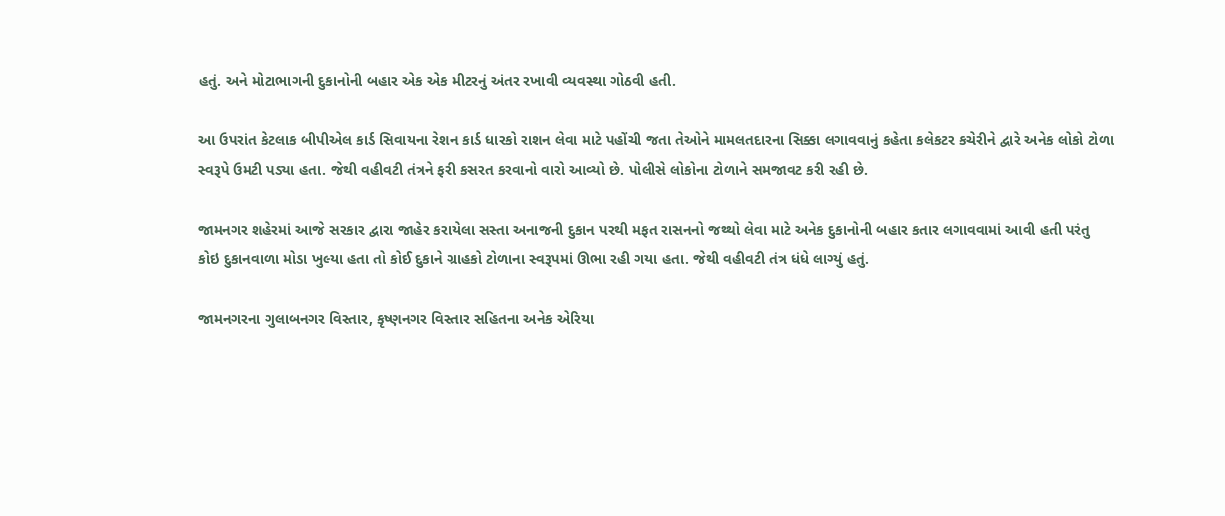હતું. અને મોટાભાગની દુકાનોની બહાર એક એક મીટરનું અંતર રખાવી વ્યવસ્થા ગોઠવી હતી.

આ ઉપરાંત કેટલાક બીપીએલ કાર્ડ સિવાયના રેશન કાર્ડ ધારકો રાશન લેવા માટે પહોંચી જતા તેઓને મામલતદારના સિક્કા લગાવવાનું કહેતા કલેકટર કચેરીને દ્વારે અનેક લોકો ટોળા સ્વરૂપે ઉમટી પડ્યા હતા. જેથી વહીવટી તંત્રને ફરી કસરત કરવાનો વારો આવ્યો છે. પોલીસે લોકોના ટોળાને સમજાવટ કરી રહી છે.

જામનગર શહેરમાં આજે સરકાર દ્વારા જાહેર કરાયેલા સસ્તા અનાજની દુકાન પરથી મફત રાસનનો જથ્થો લેવા માટે અનેક દુકાનોની બહાર કતાર લગાવવામાં આવી હતી પરંતુ કોઇ દુકાનવાળા મોડા ખુલ્યા હતા તો કોઈ દુકાને ગ્રાહકો ટોળાના સ્વરૂપમાં ઊભા રહી ગયા હતા. જેથી વહીવટી તંત્ર ધંધે લાગ્યું હતું.

જામનગરના ગુલાબનગર વિસ્તાર, કૃષ્ણનગર વિસ્તાર સહિતના અનેક એરિયા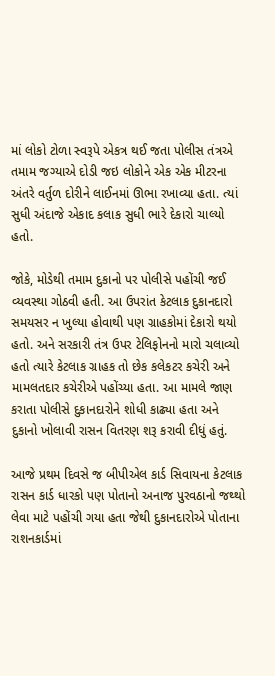માં લોકો ટોળા સ્વરૂપે એકત્ર થઈ જતા પોલીસ તંત્રએ તમામ જગ્યાએ દોડી જઇ લોકોને એક એક મીટરના અંતરે વર્તુળ દોરીને લાઈનમાં ઊભા રખાવ્યા હતા. ત્યાં સુધી અંદાજે એકાદ કલાક સુધી ભારે દેકારો ચાલ્યો હતો.

જોકે, મોડેથી તમામ દુકાનો પર પોલીસે પહોંચી જઈ વ્યવસ્થા ગોઠવી હતી. આ ઉપરાંત કેટલાક દુકાનદારો સમયસર ન ખુલ્યા હોવાથી પણ ગ્રાહકોમાં દેકારો થયો હતો. અને સરકારી તંત્ર ઉપર ટેલિફોનનો મારો ચલાવ્યો હતો ત્યારે કેટલાક ગ્રાહક તો છેક કલેકટર કચેરી અને મામલતદાર કચેરીએ પહોંચ્યા હતા. આ મામલે જાણ કરાતા પોલીસે દુકાનદારોને શોધી કાઢ્યા હતા અને દુકાનો ખોલાવી રાસન વિતરણ શરૂ કરાવી દીધું હતું.

આજે પ્રથમ દિવસે જ બીપીએલ કાર્ડ સિવાયના કેટલાક રાસન કાર્ડ ધારકો પણ પોતાનો અનાજ પુરવઠાનો જથ્થો લેવા માટે પહોંચી ગયા હતા જેથી દુકાનદારોએ પોતાના રાશનકાર્ડમાં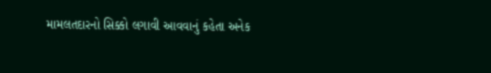મામલતદારનો સિક્કો લગાવી આવવાનું કહેતા અનેક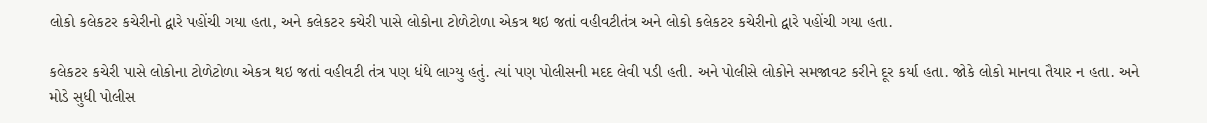લોકો કલેકટર કચેરીનો દ્વારે પહોંચી ગયા હતા, અને કલેકટર કચેરી પાસે લોકોના ટોળેટોળા એકત્ર થઇ જતાં વહીવટીતંત્ર અને લોકો કલેકટર કચેરીનો દ્વારે પહોંચી ગયા હતા.

કલેકટર કચેરી પાસે લોકોના ટોળેટોળા એકત્ર થઇ જતાં વહીવટી તંત્ર પણ ધંધે લાગ્યુ હતું. ત્યાં પણ પોલીસની મદદ લેવી પડી હતી. અને પોલીસે લોકોને સમજાવટ કરીને દૂર કર્યા હતા. જોકે લોકો માનવા તૈયાર ન હતા. અને મોડે સુધી પોલીસ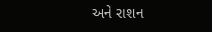અને રાશન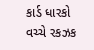કાર્ડ ધારકો વચ્ચે રકઝક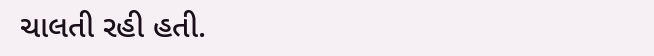ચાલતી રહી હતી.